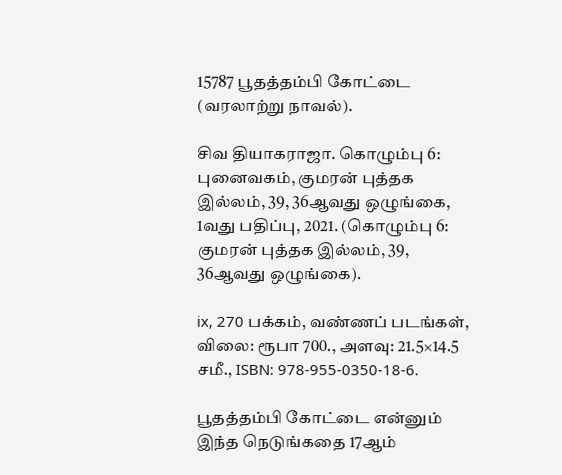15787 பூதத்தம்பி கோட்டை (வரலாற்று நாவல்).

சிவ தியாகராஜா. கொழும்பு 6: புனைவகம், குமரன் புத்தக இல்லம், 39, 36ஆவது ஒழுங்கை, 1வது பதிப்பு, 2021. (கொழும்பு 6: குமரன் புத்தக இல்லம், 39, 36ஆவது ஒழுங்கை).

ix, 270 பக்கம், வண்ணப் படங்கள், விலை: ரூபா 700., அளவு: 21.5×14.5 சமீ., ISBN: 978-955-0350-18-6.

பூதத்தம்பி கோட்டை என்னும் இந்த நெடுங்கதை 17ஆம்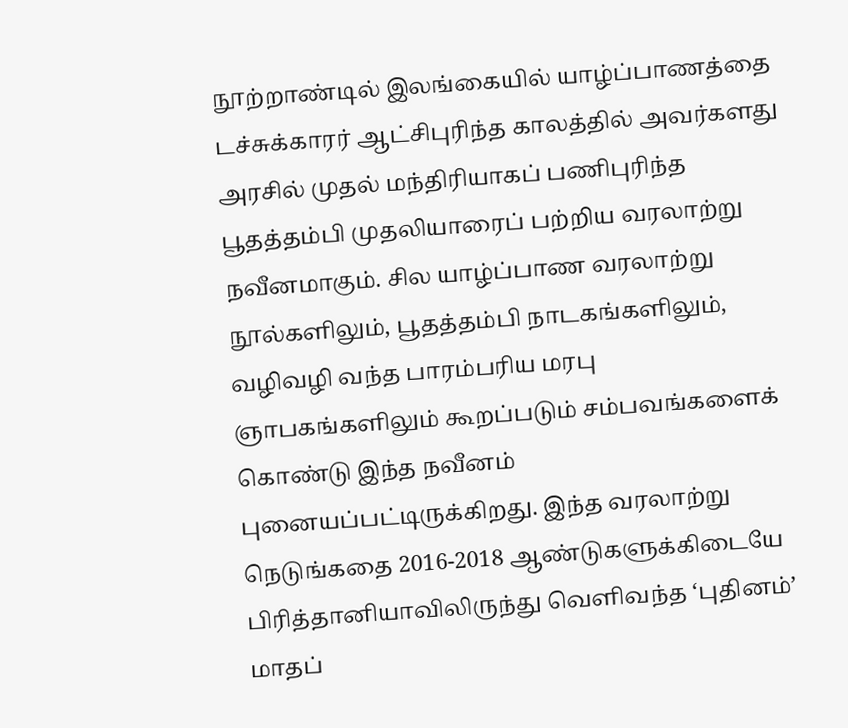நூற்றாண்டில் இலங்கையில் யாழ்ப்பாணத்தை டச்சுக்காரர் ஆட்சிபுரிந்த காலத்தில் அவர்களது அரசில் முதல் மந்திரியாகப் பணிபுரிந்த பூதத்தம்பி முதலியாரைப் பற்றிய வரலாற்று நவீனமாகும். சில யாழ்ப்பாண வரலாற்று நூல்களிலும், பூதத்தம்பி நாடகங்களிலும், வழிவழி வந்த பாரம்பரிய மரபு ஞாபகங்களிலும் கூறப்படும் சம்பவங்களைக் கொண்டு இந்த நவீனம் புனையப்பட்டிருக்கிறது. இந்த வரலாற்று நெடுங்கதை 2016-2018 ஆண்டுகளுக்கிடையே பிரித்தானியாவிலிருந்து வெளிவந்த ‘புதினம்’ மாதப்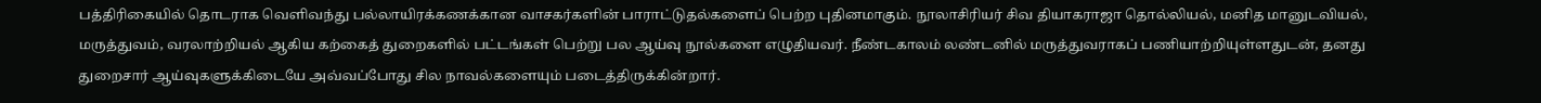பத்திரிகையில் தொடராக வெளிவந்து பல்லாயிரக்கணக்கான வாசகர்களின் பாராட்டுதல்களைப் பெற்ற புதினமாகும். நூலாசிரியர் சிவ தியாகராஜா தொல்லியல், மனித மானுடவியல், மருத்துவம், வரலாற்றியல் ஆகிய கற்கைத் துறைகளில் பட்டங்கள் பெற்று பல ஆய்வு நூல்களை எழுதியவர். நீண்டகாலம் லண்டனில் மருத்துவராகப் பணியாற்றியுள்ளதுடன், தனது துறைசார் ஆய்வுகளுக்கிடையே அவ்வப்போது சில நாவல்களையும் படைத்திருக்கின்றார்.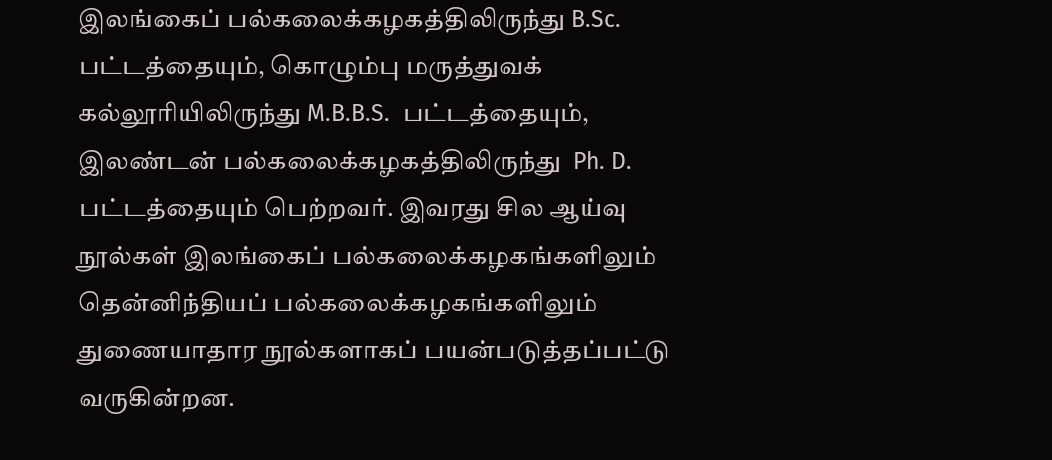இலங்கைப் பல்கலைக்கழகத்திலிருந்து B.Sc. பட்டத்தையும், கொழும்பு மருத்துவக் கல்லூரியிலிருந்து M.B.B.S.  பட்டத்தையும், இலண்டன் பல்கலைக்கழகத்திலிருந்து  Ph. D. பட்டத்தையும் பெற்றவர். இவரது சில ஆய்வு நூல்கள் இலங்கைப் பல்கலைக்கழகங்களிலும் தென்னிந்தியப் பல்கலைக்கழகங்களிலும் துணையாதார நூல்களாகப் பயன்படுத்தப்பட்டு வருகின்றன.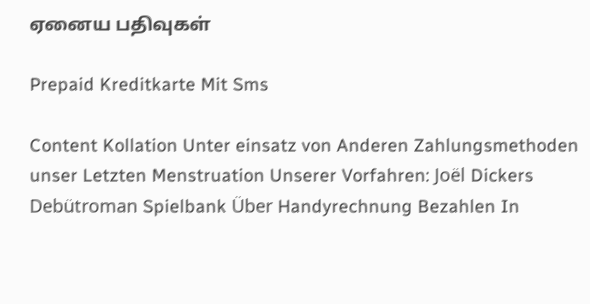ஏனைய பதிவுகள்

Prepaid Kreditkarte Mit Sms

Content Kollation Unter einsatz von Anderen Zahlungsmethoden unser Letzten Menstruation Unserer Vorfahren: Joël Dickers Debütroman Spielbank Über Handyrechnung Bezahlen In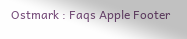Ostmark : Faqs Apple Footer